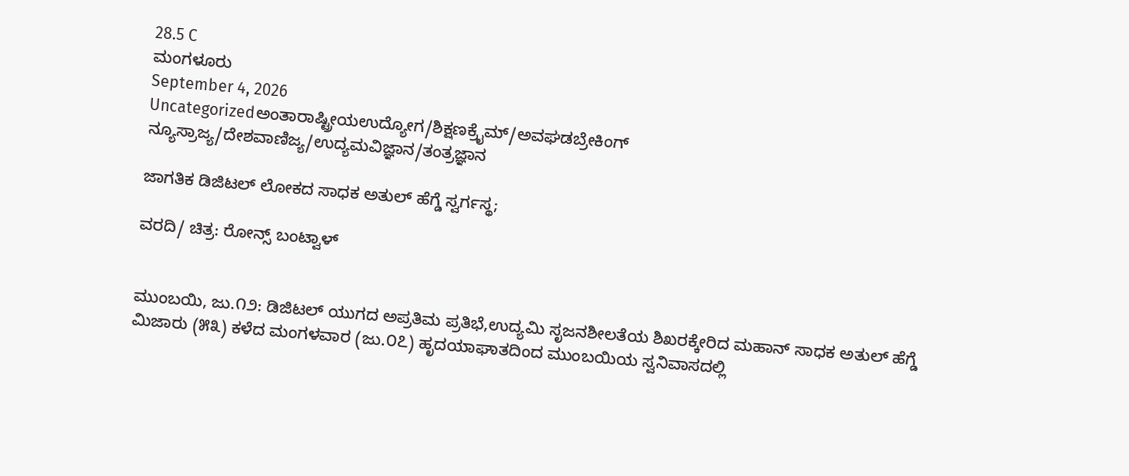28.5 C
ಮಂಗಳೂರು
September 4, 2026
Uncategorizedಅಂತಾರಾಷ್ಟ್ರೀಯಉದ್ಯೋಗ/ಶಿಕ್ಷಣಕ್ರೈಮ್/ಅವಘಡಬ್ರೇಕಿಂಗ್ ನ್ಯೂಸ್ರಾಜ್ಯ/ದೇಶವಾಣಿಜ್ಯ/ಉದ್ಯಮವಿಜ್ಞಾನ/ತಂತ್ರಜ್ಞಾನ

ಜಾಗತಿಕ ಡಿಜಿಟಲ್ ಲೋಕದ ಸಾಧಕ ಅತುಲ್ ಹೆಗ್ಡೆ ಸ್ವರ್ಗಸ್ಥ;

ವರದಿ/ ಚಿತ್ರ: ರೋನ್ಸ್ ಬಂಟ್ವಾಳ್


ಮುಂಬಯಿ, ಜು.೧೨: ಡಿಜಿಟಲ್ ಯುಗದ ಅಪ್ರತಿಮ ಪ್ರತಿಭೆ,ಉದ್ಯಮಿ ಸೃಜನಶೀಲತೆಯ ಶಿಖರಕ್ಕೇರಿದ ಮಹಾನ್ ಸಾಧಕ ಅತುಲ್ ಹೆಗ್ಡೆ ಮಿಜಾರು (೫೩) ಕಳೆದ ಮಂಗಳವಾರ (ಜು.೦೭) ಹೃದಯಾಘಾತದಿಂದ ಮುಂಬಯಿಯ ಸ್ವನಿವಾಸದಲ್ಲಿ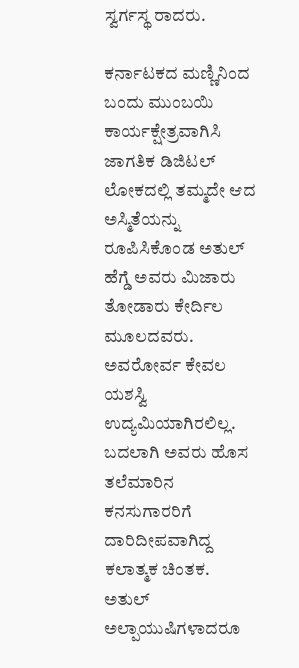ಸ್ವರ್ಗಸ್ಥ ರಾದರು.

ಕರ್ನಾಟಕದ ಮಣ್ಣಿನಿಂದ ಬಂದು ಮುಂಬಯಿ ಕಾರ್ಯಕ್ಷೇತ್ರವಾಗಿಸಿ ಜಾಗತಿಕ ಡಿಜಿಟಲ್ ಲೋಕದಲ್ಲಿ ತಮ್ಮದೇ ಆದ ಅಸ್ಮಿತೆಯನ್ನು ರೂಪಿಸಿಕೊಂಡ ಅತುಲ್ ಹೆಗ್ಡೆ ಅವರು ಮಿಜಾರು ತೋಡಾರು ಕೇರ್ದಿಲ ಮೂಲದವರು. ಅವರೋರ್ವ ಕೇವಲ ಯಶಸ್ವಿ ಉದ್ಯಮಿಯಾಗಿರಲಿಲ್ಲ. ಬದಲಾಗಿ ಅವರು ಹೊಸ ತಲೆಮಾರಿನ ಕನಸುಗಾರರಿಗೆ ದಾರಿದೀಪವಾಗಿದ್ದ ಕಲಾತ್ಮಕ ಚಿಂತಕ. ಅತುಲ್ ಅಲ್ಪಾಯುಷಿಗಳಾದರೂ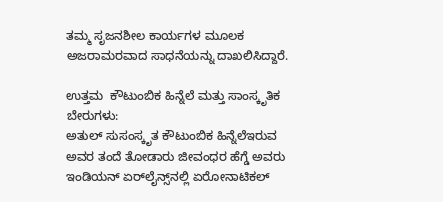ತಮ್ಮ ಸೃಜನಶೀಲ ಕಾರ್ಯಗಳ ಮೂಲಕ ಅಜರಾಮರವಾದ ಸಾಧನೆಯನ್ನು ದಾಖಲಿಸಿದ್ದಾರೆ.

ಉತ್ತಮ  ಕೌಟುಂಬಿಕ ಹಿನ್ನೆಲೆ ಮತ್ತು ಸಾಂಸ್ಕೃತಿಕ ಬೇರುಗಳು:
ಅತುಲ್ ಸುಸಂಸ್ಕೃತ ಕೌಟುಂಬಿಕ ಹಿನ್ನೆಲೆಇರುವ ಅವರ ತಂದೆ ತೋಡಾರು ಜೀವಂಧರ ಹೆಗ್ಡೆ ಅವರು ಇಂಡಿಯನ್ ಏರ್‌ಲೈನ್ಸ್‌ನಲ್ಲಿ ಏರೋನಾಟಿಕಲ್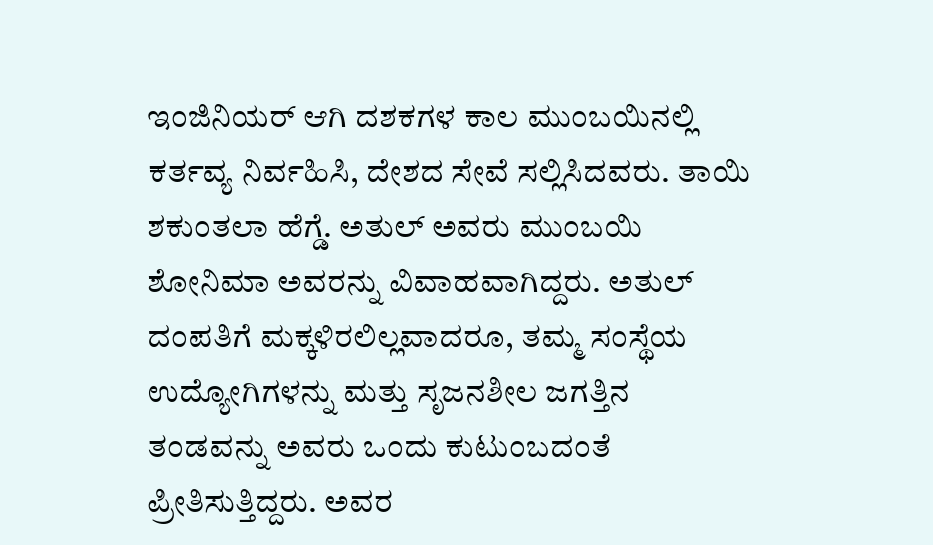ಇಂಜಿನಿಯರ್ ಆಗಿ ದಶಕಗಳ ಕಾಲ ಮುಂಬಯಿನಲ್ಲಿ ಕರ್ತವ್ಯ ನಿರ್ವಹಿಸಿ, ದೇಶದ ಸೇವೆ ಸಲ್ಲಿಸಿದವರು. ತಾಯಿ  ಶಕುಂತಲಾ ಹೆಗ್ಡೆ. ಅತುಲ್ ಅವರು ಮುಂಬಯಿ ಶೋನಿಮಾ ಅವರನ್ನು ವಿವಾಹವಾಗಿದ್ದರು. ಅತುಲ್ ದಂಪತಿಗೆ ಮಕ್ಕಳಿರಲಿಲ್ಲವಾದರೂ, ತಮ್ಮ ಸಂಸ್ಥೆಯ ಉದ್ಯೋಗಿಗಳನ್ನು ಮತ್ತು ಸೃಜನಶೀಲ ಜಗತ್ತಿನ ತಂಡವನ್ನು ಅವರು ಒಂದು ಕುಟುಂಬದಂತೆ ಪ್ರೀತಿಸುತ್ತಿದ್ದರು. ಅವರ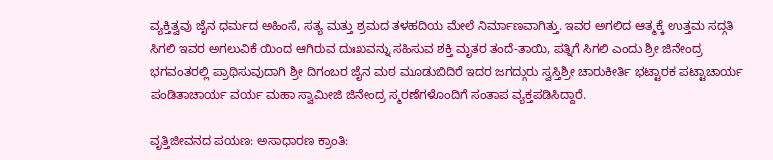ವ್ಯಕ್ತಿತ್ವವು ಜೈನ ಧರ್ಮದ ಅಹಿಂಸೆ, ಸತ್ಯ ಮತ್ತು ಶ್ರಮದ ತಳಹದಿಯ ಮೇಲೆ ನಿರ್ಮಾಣವಾಗಿತ್ತು. ಇವರ ಅಗಲಿದ ಆತ್ಮಕ್ಕೆ ಉತ್ತಮ ಸದ್ಗತಿ ಸಿಗಲಿ ಇವರ ಅಗಲುವಿಕೆ ಯಿಂದ ಆಗಿರುವ ದುಃಖವನ್ನು ಸಹಿಸುವ ಶಕ್ತಿ ಮೃತರ ತಂದೆ-ತಾಯಿ, ಪತ್ನಿಗೆ ಸಿಗಲಿ ಎಂದು ಶ್ರೀ ಜಿನೇಂದ್ರ ಭಗವಂತರಲ್ಲಿ ಪ್ರಾಥಿಸುವುದಾಗಿ ಶ್ರೀ ದಿಗಂಬರ ಜೈನ ಮಠ ಮೂಡುಬಿದಿರೆ ಇದರ ಜಗದ್ಗುರು ಸ್ವಸ್ತಿಶ್ರೀ ಚಾರುಕೀರ್ತಿ ಭಟ್ಟಾರಕ ಪಟ್ಟಾಚಾರ್ಯ ಪಂಡಿತಾಚಾರ್ಯ ವರ್ಯ ಮಹಾ ಸ್ವಾಮೀಜಿ ಜಿನೇಂದ್ರ ಸ್ಮರಣೆಗಳೊಂದಿಗೆ ಸಂತಾಪ ವ್ಯಕ್ತಪಡಿಸಿದ್ದಾರೆ.

ವೃತ್ತಿಜೀವನದ ಪಯಣ: ಅಸಾಧಾರಣ ಕ್ರಾಂತಿ: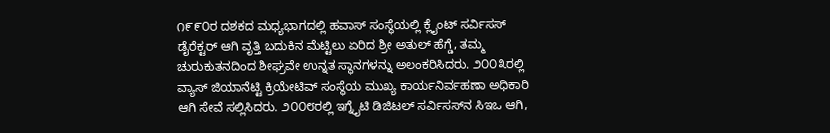೧೯೯೦ರ ದಶಕದ ಮಧ್ಯಭಾಗದಲ್ಲಿ ಹವಾಸ್ ಸಂಸ್ಥೆಯಲ್ಲಿ ಕ್ಲೈಂಟ್ ಸರ್ವಿಸಸ್ ಡೈರೆಕ್ಟರ್ ಆಗಿ ವೃತ್ತಿ ಬದುಕಿನ ಮೆಟ್ಟಿಲು ಏರಿದ ಶ್ರೀ ಅತುಲ್ ಹೆಗ್ಡೆ, ತಮ್ಮ ಚುರುಕುತನದಿಂದ ಶೀಘ್ರವೇ ಉನ್ನತ ಸ್ಥಾನಗಳನ್ನು ಅಲಂಕರಿಸಿದರು. ೨೦೦೩ರಲ್ಲಿ ವ್ಯಾಸ್ ಜಿಯಾನೆಟ್ಟಿ ಕ್ರಿಯೇಟಿವ್ ಸಂಸ್ಥೆಯ ಮುಖ್ಯ ಕಾರ್ಯನಿರ್ವಹಣಾ ಅಧಿಕಾರಿ ಆಗಿ ಸೇವೆ ಸಲ್ಲಿಸಿದರು. ೨೦೦೮ರಲ್ಲಿ ಇಗ್ನೈಟಿ ಡಿಜಿಟಲ್ ಸರ್ವಿಸಸ್‌ನ ಸಿಇಒ ಆಗಿ,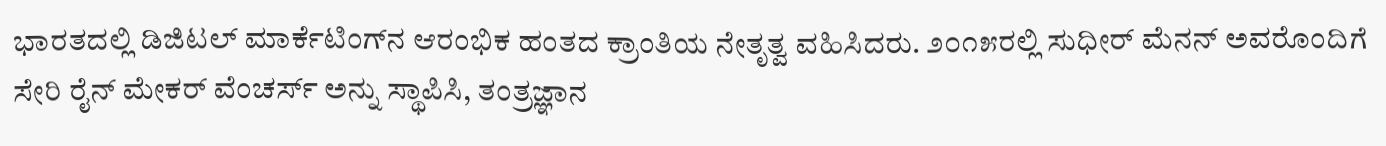ಭಾರತದಲ್ಲಿ ಡಿಜಿಟಲ್ ಮಾರ್ಕೆಟಿಂಗ್‌ನ ಆರಂಭಿಕ ಹಂತದ ಕ್ರಾಂತಿಯ ನೇತೃತ್ವ ವಹಿಸಿದರು. ೨೦೧೫ರಲ್ಲಿ ಸುಧೀರ್ ಮೆನನ್ ಅವರೊಂದಿಗೆ ಸೇರಿ ರೈನ್ ಮೇಕರ್ ವೆಂಚರ್ಸ್ ಅನ್ನು ಸ್ಥಾಪಿಸಿ, ತಂತ್ರಜ್ಞಾನ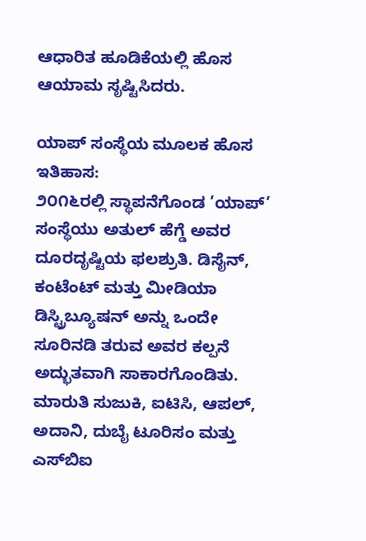ಆಧಾರಿತ ಹೂಡಿಕೆಯಲ್ಲಿ ಹೊಸ ಆಯಾಮ ಸೃಷ್ಟಿಸಿದರು.

ಯಾಪ್ ಸಂಸ್ಥೆಯ ಮೂಲಕ ಹೊಸ ಇತಿಹಾಸ:
೨೦೧೬ರಲ್ಲಿ ಸ್ಥಾಪನೆಗೊಂಡ ’ಯಾಪ್’ ಸಂಸ್ಥೆಯು ಅತುಲ್ ಹೆಗ್ಡೆ ಅವರ ದೂರದೃಷ್ಟಿಯ ಫಲಶ್ರುತಿ. ಡಿಸೈನ್, ಕಂಟೆಂಟ್ ಮತ್ತು ಮೀಡಿಯಾ ಡಿಸ್ಟ್ರಿಬ್ಯೂಷನ್ ಅನ್ನು ಒಂದೇ ಸೂರಿನಡಿ ತರುವ ಅವರ ಕಲ್ಪನೆ ಅದ್ಭುತವಾಗಿ ಸಾಕಾರಗೊಂಡಿತು. ಮಾರುತಿ ಸುಜುಕಿ, ಐಟಿಸಿ, ಆಪಲ್, ಅದಾನಿ, ದುಬೈ ಟೂರಿಸಂ ಮತ್ತು ಎಸ್‌ಬಿಐ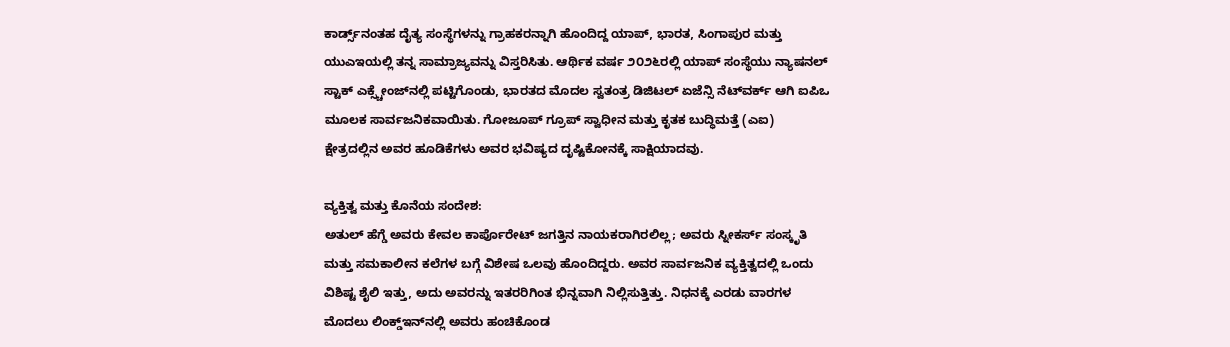ಕಾರ್ಡ್ಸ್‌ನಂತಹ ದೈತ್ಯ ಸಂಸ್ಥೆಗಳನ್ನು ಗ್ರಾಹಕರನ್ನಾಗಿ ಹೊಂದಿದ್ದ ಯಾಪ್, ಭಾರತ, ಸಿಂಗಾಪುರ ಮತ್ತು ಯುಎಇಯಲ್ಲಿ ತನ್ನ ಸಾಮ್ರಾಜ್ಯವನ್ನು ವಿಸ್ತರಿಸಿತು. ಆರ್ಥಿಕ ವರ್ಷ ೨೦೨೬ರಲ್ಲಿ ಯಾಪ್ ಸಂಸ್ಥೆಯು ನ್ಯಾಷನಲ್ ಸ್ಟಾಕ್ ಎಕ್ಸ್ಚೇಂಜ್‌ನಲ್ಲಿ ಪಟ್ಟಿಗೊಂಡು, ಭಾರತದ ಮೊದಲ ಸ್ವತಂತ್ರ ಡಿಜಿಟಲ್ ಏಜೆನ್ಸಿ ನೆಟ್‌ವರ್ಕ್ ಆಗಿ ಐಪಿಒ ಮೂಲಕ ಸಾರ್ವಜನಿಕವಾಯಿತು. ಗೋಜೂಪ್ ಗ್ರೂಪ್ ಸ್ವಾಧೀನ ಮತ್ತು ಕೃತಕ ಬುದ್ಧಿಮತ್ತೆ (ಎಐ) ಕ್ಷೇತ್ರದಲ್ಲಿನ ಅವರ ಹೂಡಿಕೆಗಳು ಅವರ ಭವಿಷ್ಯದ ದೃಷ್ಟಿಕೋನಕ್ಕೆ ಸಾಕ್ಷಿಯಾದವು.

ವ್ಯಕ್ತಿತ್ವ ಮತ್ತು ಕೊನೆಯ ಸಂದೇಶ:
ಅತುಲ್ ಹೆಗ್ಡೆ ಅವರು ಕೇವಲ ಕಾರ್ಪೊರೇಟ್ ಜಗತ್ತಿನ ನಾಯಕರಾಗಿರಲಿಲ್ಲ; ಅವರು ಸ್ನೀಕರ್ಸ್ ಸಂಸ್ಕೃತಿ ಮತ್ತು ಸಮಕಾಲೀನ ಕಲೆಗಳ ಬಗ್ಗೆ ವಿಶೇಷ ಒಲವು ಹೊಂದಿದ್ದರು. ಅವರ ಸಾರ್ವಜನಿಕ ವ್ಯಕ್ತಿತ್ವದಲ್ಲಿ ಒಂದು ವಿಶಿಷ್ಟ ಶೈಲಿ ಇತ್ತು, ಅದು ಅವರನ್ನು ಇತರರಿಗಿಂತ ಭಿನ್ನವಾಗಿ ನಿಲ್ಲಿಸುತ್ತಿತ್ತು. ನಿಧನಕ್ಕೆ ಎರಡು ವಾರಗಳ ಮೊದಲು ಲಿಂಕ್ಡ್‌ಇನ್‌ನಲ್ಲಿ ಅವರು ಹಂಚಿಕೊಂಡ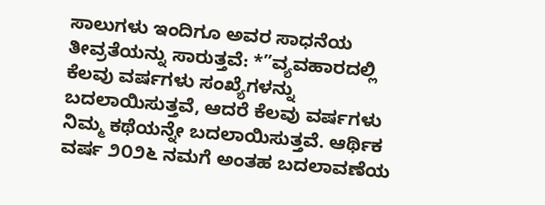ಸಾಲುಗಳು ಇಂದಿಗೂ ಅವರ ಸಾಧನೆಯ ತೀವ್ರತೆಯನ್ನು ಸಾರುತ್ತವೆ: *”ವ್ಯವಹಾರದಲ್ಲಿ ಕೆಲವು ವರ್ಷಗಳು ಸಂಖ್ಯೆಗಳನ್ನು ಬದಲಾಯಿಸುತ್ತವೆ, ಆದರೆ ಕೆಲವು ವರ್ಷಗಳು ನಿಮ್ಮ ಕಥೆಯನ್ನೇ ಬದಲಾಯಿಸುತ್ತವೆ. ಆರ್ಥಿಕ ವರ್ಷ ೨೦೨೬ ನಮಗೆ ಅಂತಹ ಬದಲಾವಣೆಯ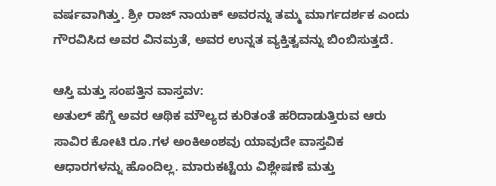ವರ್ಷವಾಗಿತ್ತು. ಶ್ರೀ ರಾಜ್ ನಾಯಕ್ ಅವರನ್ನು ತಮ್ಮ ಮಾರ್ಗದರ್ಶಕ ಎಂದು ಗೌರವಿಸಿದ ಅವರ ವಿನಮ್ರತೆ, ಅವರ ಉನ್ನತ ವ್ಯಕ್ತಿತ್ವವನ್ನು ಬಿಂಬಿಸುತ್ತದೆ.

ಆಸ್ತಿ ಮತ್ತು ಸಂಪತ್ತಿನ ವಾಸ್ತವv:
ಅತುಲ್ ಹೆಗ್ಡೆ ಅವರ ಆಥಿಕ ಮೌಲ್ಯದ ಕುರಿತಂತೆ ಹರಿದಾಡುತ್ತಿರುವ ಆರು ಸಾವಿರ ಕೋಟಿ ರೂ.ಗಳ ಅಂಕಿಅಂಶವು ಯಾವುದೇ ವಾಸ್ತವಿಕ ಆಧಾರಗಳನ್ನು ಹೊಂದಿಲ್ಲ. ಮಾರುಕಟ್ಟೆಯ ವಿಶ್ಲೇಷಣೆ ಮತ್ತು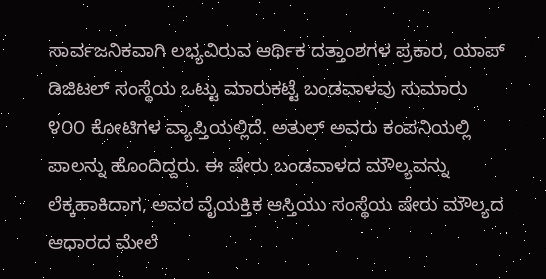ಸಾರ್ವಜನಿಕವಾಗಿ ಲಭ್ಯವಿರುವ ಆರ್ಥಿಕ ದತ್ತಾಂಶಗಳ ಪ್ರಕಾರ, ಯಾಪ್ ಡಿಜಿಟಲ್ ಸಂಸ್ಥೆಯ ಒಟ್ಟು ಮಾರುಕಟ್ಟೆ ಬಂಡವಾಳವು ಸುಮಾರು ೪೦೦ ಕೋಟಿಗಳ ವ್ಯಾಪ್ತಿಯಲ್ಲಿದೆ. ಅತುಲ್ ಅವರು ಕಂಪನಿಯಲ್ಲಿ ಪಾಲನ್ನು ಹೊಂದಿದ್ದರು. ಈ ಷೇರು ಬಂಡವಾಳದ ಮೌಲ್ಯವನ್ನು ಲೆಕ್ಕಹಾಕಿದಾಗ, ಅವರ ವೈಯಕ್ತಿಕ ಆಸ್ತಿಯು ಸಂಸ್ಥೆಯ ಷೇರು ಮೌಲ್ಯದ ಆಧಾರದ ಮೇಲೆ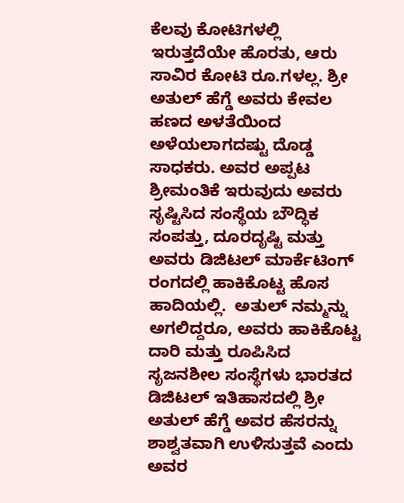ಕೆಲವು ಕೋಟಿಗಳಲ್ಲಿ ಇರುತ್ತದೆಯೇ ಹೊರತು, ಆರು ಸಾವಿರ ಕೋಟಿ ರೂ.ಗಳಲ್ಲ. ಶ್ರೀ ಅತುಲ್ ಹೆಗ್ಡೆ ಅವರು ಕೇವಲ ಹಣದ ಅಳತೆಯಿಂದ ಅಳೆಯಲಾಗದಷ್ಟು ದೊಡ್ಡ ಸಾಧಕರು. ಅವರ ಅಪ್ಪಟ ಶ್ರೀಮಂತಿಕೆ ಇರುವುದು ಅವರು ಸೃಷ್ಟಿಸಿದ ಸಂಸ್ಥೆಯ ಬೌದ್ಧಿಕ ಸಂಪತ್ತು, ದೂರದೃಷ್ಟಿ ಮತ್ತು ಅವರು ಡಿಜಿಟಲ್ ಮಾರ್ಕೆಟಿಂಗ್ ರಂಗದಲ್ಲಿ ಹಾಕಿಕೊಟ್ಟ ಹೊಸ ಹಾದಿಯಲ್ಲಿ.  ಅತುಲ್ ನಮ್ಮನ್ನು ಅಗಲಿದ್ದರೂ, ಅವರು ಹಾಕಿಕೊಟ್ಟ ದಾರಿ ಮತ್ತು ರೂಪಿಸಿದ ಸೃಜನಶೀಲ ಸಂಸ್ಥೆಗಳು ಭಾರತದ ಡಿಜಿಟಲ್ ಇತಿಹಾಸದಲ್ಲಿ ಶ್ರೀ ಅತುಲ್ ಹೆಗ್ಡೆ ಅವರ ಹೆಸರನ್ನು ಶಾಶ್ವತವಾಗಿ ಉಳಿಸುತ್ತವೆ ಎಂದು ಅವರ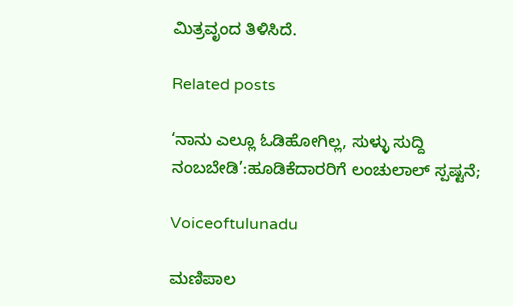ಮಿತ್ರವೃಂದ ತಿಳಿಸಿದೆ.

Related posts

‘ನಾನು ಎಲ್ಲೂ ಓಡಿಹೋಗಿಲ್ಲ, ಸುಳ್ಳು ಸುದ್ದಿ ನಂಬಬೇಡಿ’:ಹೂಡಿಕೆದಾರರಿಗೆ ಲಂಚುಲಾಲ್ ಸ್ಪಷ್ಟನೆ;

Voiceoftulunadu

ಮಣಿಪಾಲ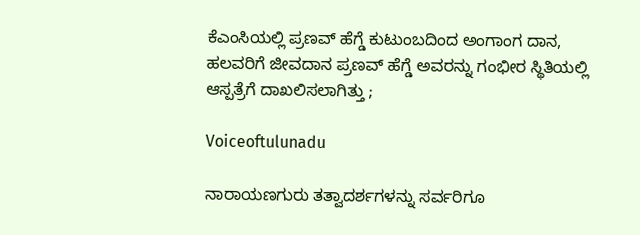ಕೆಎಂಸಿಯಲ್ಲಿ ಪ್ರಣವ್ ಹೆಗ್ಡೆ ಕುಟುಂಬದಿಂದ ಅಂಗಾಂಗ ದಾನ, ಹಲವರಿಗೆ ಜೀವದಾನ ಪ್ರಣವ್‌ ಹೆಗ್ಡೆ ಅವರನ್ನು ಗಂಭೀರ ಸ್ಥಿತಿಯಲ್ಲಿ ಆಸ್ಪತ್ರೆಗೆ ದಾಖಲಿಸಲಾಗಿತ್ತು ;

Voiceoftulunadu

ನಾರಾಯಣಗುರು ತತ್ವಾದರ್ಶಗಳನ್ನು ಸರ್ವರಿಗೂ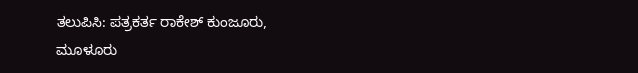ತಲುಪಿಸಿ: ಪತ್ರಕರ್ತ ರಾಕೇಶ್ ಕುಂಜೂರು, ಮೂಳೂರು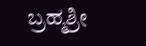ಬ್ರಹ್ಮಶ್ರೀ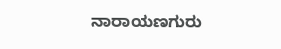ನಾರಾಯಣಗುರು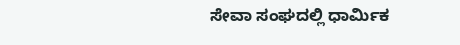ಸೇವಾ ಸಂಘದಲ್ಲಿ ಧಾರ್ಮಿಕ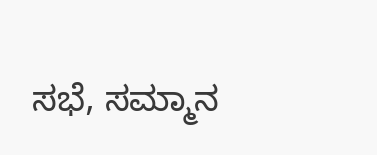ಸಭೆ, ಸಮ್ಮಾನ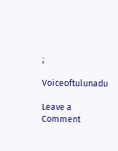;

Voiceoftulunadu

Leave a Comment